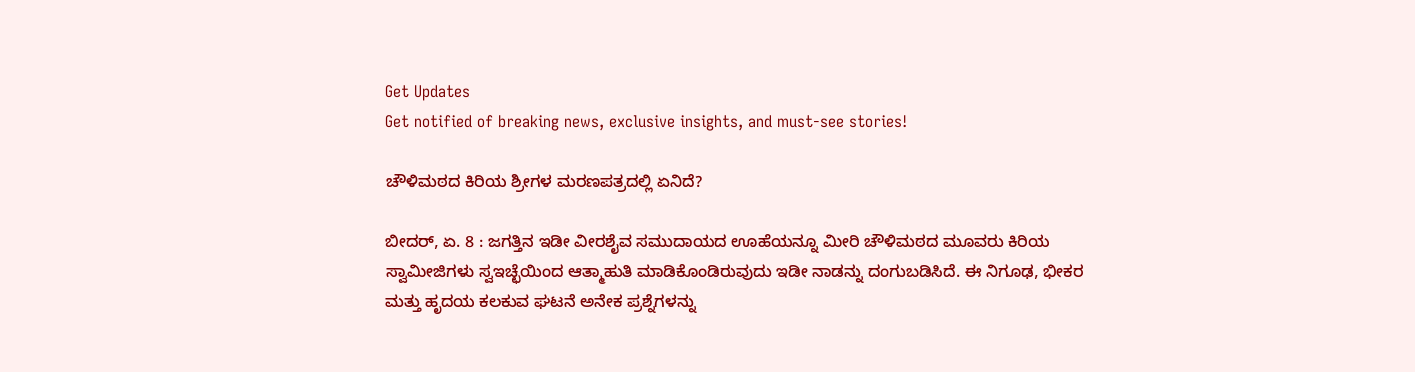Get Updates
Get notified of breaking news, exclusive insights, and must-see stories!

ಚೌಳಿಮಠದ ಕಿರಿಯ ಶ್ರೀಗಳ ಮರಣಪತ್ರದಲ್ಲಿ ಏನಿದೆ?

ಬೀದರ್, ಏ. 8 : ಜಗತ್ತಿನ ಇಡೀ ವೀರಶೈವ ಸಮುದಾಯದ ಊಹೆಯನ್ನೂ ಮೀರಿ ಚೌಳಿಮಠದ ಮೂವರು ಕಿರಿಯ ಸ್ವಾಮೀಜಿಗಳು ಸ್ವಇಚ್ಛೆಯಿಂದ ಆತ್ಮಾಹುತಿ ಮಾಡಿಕೊಂಡಿರುವುದು ಇಡೀ ನಾಡನ್ನು ದಂಗುಬಡಿಸಿದೆ. ಈ ನಿಗೂಢ, ಭೀಕರ ಮತ್ತು ಹೃದಯ ಕಲಕುವ ಘಟನೆ ಅನೇಕ ಪ್ರಶ್ನೆಗಳನ್ನು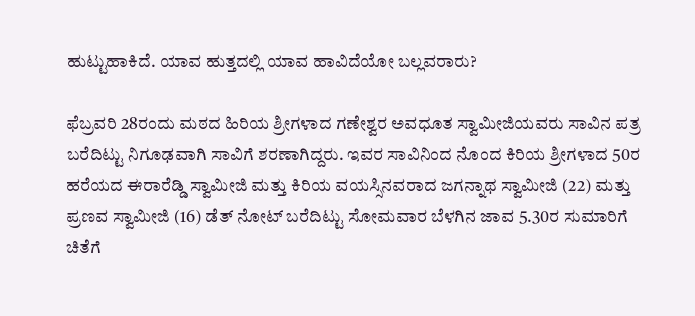ಹುಟ್ಟುಹಾಕಿದೆ. ಯಾವ ಹುತ್ತದಲ್ಲಿ ಯಾವ ಹಾವಿದೆಯೋ ಬಲ್ಲವರಾರು?

ಫೆಬ್ರವರಿ 28ರಂದು ಮಠದ ಹಿರಿಯ ಶ್ರೀಗಳಾದ ಗಣೇಶ್ವರ ಅವಧೂತ ಸ್ವಾಮೀಜಿಯವರು ಸಾವಿನ ಪತ್ರ ಬರೆದಿಟ್ಟು ನಿಗೂಢವಾಗಿ ಸಾವಿಗೆ ಶರಣಾಗಿದ್ದರು. ಇವರ ಸಾವಿನಿಂದ ನೊಂದ ಕಿರಿಯ ಶ್ರೀಗಳಾದ 50ರ ಹರೆಯದ ಈರಾರೆಡ್ಡಿ ಸ್ವಾಮೀಜಿ ಮತ್ತು ಕಿರಿಯ ವಯಸ್ಸಿನವರಾದ ಜಗನ್ನಾಥ ಸ್ವಾಮೀಜಿ (22) ಮತ್ತು ಪ್ರಣವ ಸ್ವಾಮೀಜಿ (16) ಡೆತ್ ನೋಟ್ ಬರೆದಿಟ್ಟು ಸೋಮವಾರ ಬೆಳಗಿನ ಜಾವ 5.30ರ ಸುಮಾರಿಗೆ ಚಿತೆಗೆ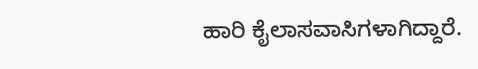ಹಾರಿ ಕೈಲಾಸವಾಸಿಗಳಾಗಿದ್ದಾರೆ.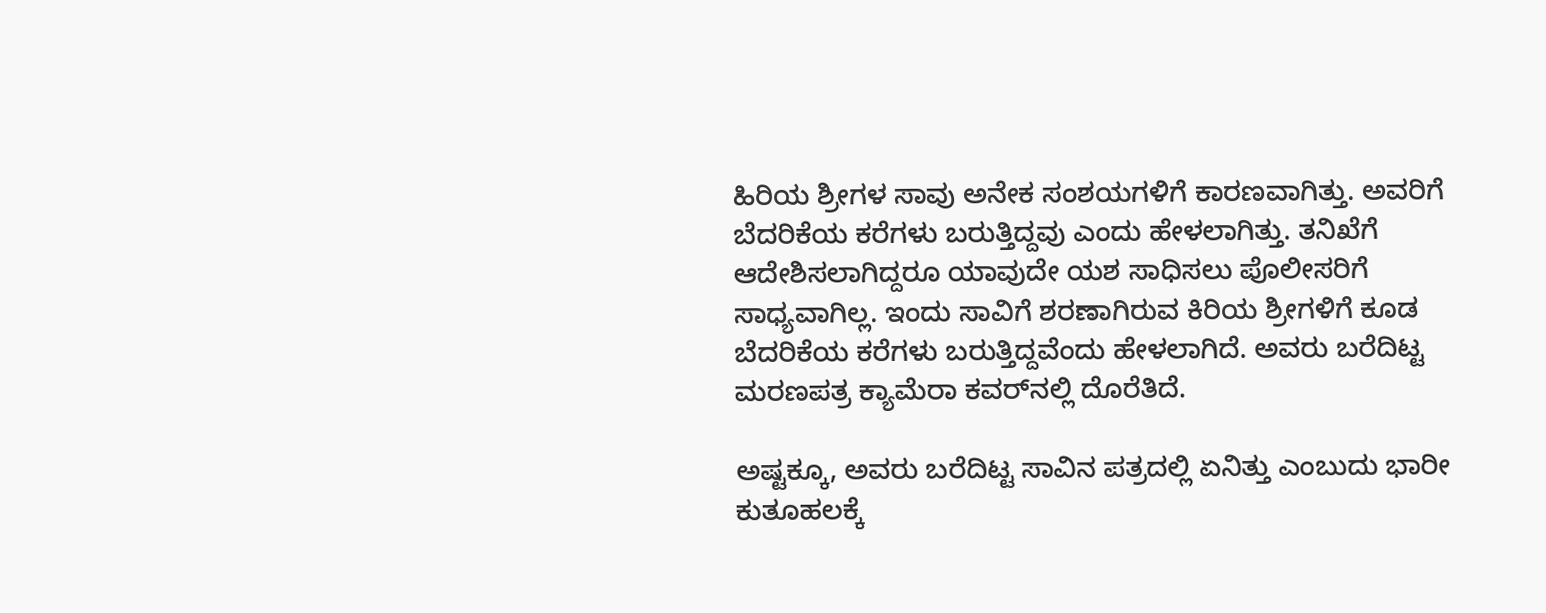ಹಿರಿಯ ಶ್ರೀಗಳ ಸಾವು ಅನೇಕ ಸಂಶಯಗಳಿಗೆ ಕಾರಣವಾಗಿತ್ತು. ಅವರಿಗೆ ಬೆದರಿಕೆಯ ಕರೆಗಳು ಬರುತ್ತಿದ್ದವು ಎಂದು ಹೇಳಲಾಗಿತ್ತು. ತನಿಖೆಗೆ ಆದೇಶಿಸಲಾಗಿದ್ದರೂ ಯಾವುದೇ ಯಶ ಸಾಧಿಸಲು ಪೊಲೀಸರಿಗೆ ಸಾಧ್ಯವಾಗಿಲ್ಲ. ಇಂದು ಸಾವಿಗೆ ಶರಣಾಗಿರುವ ಕಿರಿಯ ಶ್ರೀಗಳಿಗೆ ಕೂಡ ಬೆದರಿಕೆಯ ಕರೆಗಳು ಬರುತ್ತಿದ್ದವೆಂದು ಹೇಳಲಾಗಿದೆ. ಅವರು ಬರೆದಿಟ್ಟ ಮರಣಪತ್ರ ಕ್ಯಾಮೆರಾ ಕವರ್‌ನಲ್ಲಿ ದೊರೆತಿದೆ.

ಅಷ್ಟಕ್ಕೂ, ಅವರು ಬರೆದಿಟ್ಟ ಸಾವಿನ ಪತ್ರದಲ್ಲಿ ಏನಿತ್ತು ಎಂಬುದು ಭಾರೀ ಕುತೂಹಲಕ್ಕೆ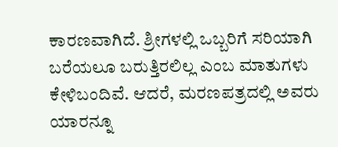ಕಾರಣವಾಗಿದೆ. ಶ್ರೀಗಳಲ್ಲಿ ಒಬ್ಬರಿಗೆ ಸರಿಯಾಗಿ ಬರೆಯಲೂ ಬರುತ್ತಿರಲಿಲ್ಲ ಎಂಬ ಮಾತುಗಳು ಕೇಳಿಬಂದಿವೆ. ಆದರೆ, ಮರಣಪತ್ರದಲ್ಲಿ ಅವರು ಯಾರನ್ನೂ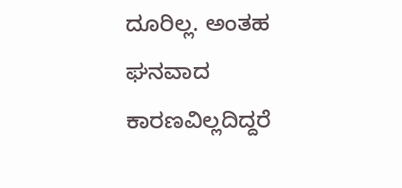ದೂರಿಲ್ಲ. ಅಂತಹ ಘನವಾದ ಕಾರಣವಿಲ್ಲದಿದ್ದರೆ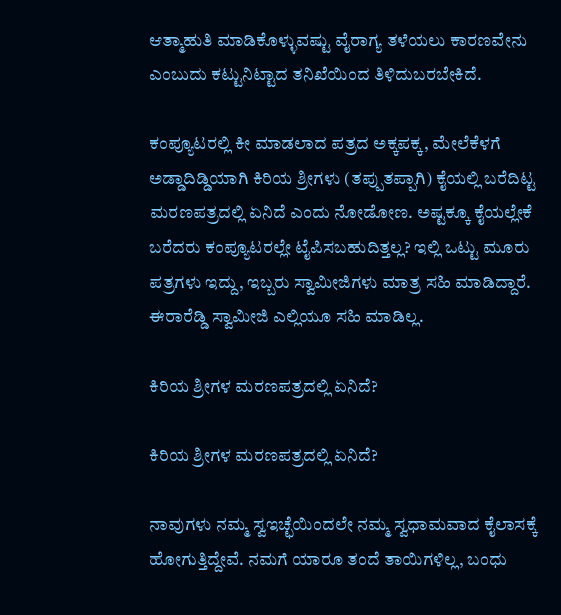ಆತ್ಮಾಹುತಿ ಮಾಡಿಕೊಳ್ಳುವಷ್ಟು ವೈರಾಗ್ಯ ತಳೆಯಲು ಕಾರಣವೇನು ಎಂಬುದು ಕಟ್ಟುನಿಟ್ಟಾದ ತನಿಖೆಯಿಂದ ತಿಳಿದುಬರಬೇಕಿದೆ.

ಕಂಪ್ಯೂಟರಲ್ಲಿ ಕೀ ಮಾಡಲಾದ ಪತ್ರದ ಅಕ್ಕಪಕ್ಕ, ಮೇಲೆಕೆಳಗೆ ಅಡ್ಡಾದಿಡ್ಡಿಯಾಗಿ ಕಿರಿಯ ಶ್ರೀಗಳು (ತಪ್ಪುತಪ್ಪಾಗಿ) ಕೈಯಲ್ಲಿ ಬರೆದಿಟ್ಟ ಮರಣಪತ್ರದಲ್ಲಿ ಏನಿದೆ ಎಂದು ನೋಡೋಣ. ಅಷ್ಟಕ್ಕೂ ಕೈಯಲ್ಲೇಕೆ ಬರೆದರು ಕಂಪ್ಯೂಟರಲ್ಲೇ ಟೈಪಿಸಬಹುದಿತ್ತಲ್ಲ? ಇಲ್ಲಿ ಒಟ್ಟು ಮೂರು ಪತ್ರಗಳು ಇದ್ದು, ಇಬ್ಬರು ಸ್ವಾಮೀಜಿಗಳು ಮಾತ್ರ ಸಹಿ ಮಾಡಿದ್ದಾರೆ. ಈರಾರೆಡ್ಡಿ ಸ್ವಾಮೀಜಿ ಎಲ್ಲಿಯೂ ಸಹಿ ಮಾಡಿಲ್ಲ.

ಕಿರಿಯ ಶ್ರೀಗಳ ಮರಣಪತ್ರದಲ್ಲಿ ಏನಿದೆ?

ಕಿರಿಯ ಶ್ರೀಗಳ ಮರಣಪತ್ರದಲ್ಲಿ ಏನಿದೆ?

ನಾವುಗಳು ನಮ್ಮ ಸ್ವಇಚ್ಛೆಯಿಂದಲೇ ನಮ್ಮ ಸ್ವಧಾಮವಾದ ಕೈಲಾಸಕ್ಕೆ ಹೋಗುತ್ತಿದ್ದೇವೆ. ನಮಗೆ ಯಾರೂ ತಂದೆ ತಾಯಿಗಳಿಲ್ಲ, ಬಂಧು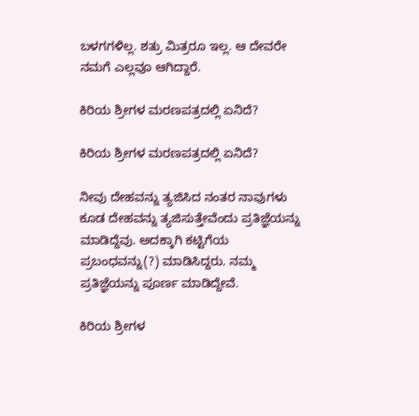ಬಳಗಗಳಿಲ್ಲ. ಶತ್ರು ಮಿತ್ರರೂ ಇಲ್ಲ. ಆ ದೇವರೇ ನಮಗೆ ಎಲ್ಲವೂ ಆಗಿದ್ದಾರೆ.

ಕಿರಿಯ ಶ್ರೀಗಳ ಮರಣಪತ್ರದಲ್ಲಿ ಏನಿದೆ?

ಕಿರಿಯ ಶ್ರೀಗಳ ಮರಣಪತ್ರದಲ್ಲಿ ಏನಿದೆ?

ನೀವು ದೇಹವನ್ನು ತ್ಯಜಿಸಿದ ನಂತರ ನಾವುಗಳು ಕೂಡ ದೇಹವನ್ನು ತ್ಯಜಿಸುತ್ತೇವೆಂದು ಪ್ರತಿಜ್ಞೆಯನ್ನು ಮಾಡಿದ್ದೆವು. ಅದಕ್ಕಾಗಿ ಕಟ್ಟಿಗೆಯ ಪ್ರಬಂಧವನ್ನು(?) ಮಾಡಿಸಿದ್ದರು. ನಮ್ಮ ಪ್ರತಿಜ್ಞೆಯನ್ನು ಪೂರ್ಣ ಮಾಡಿದ್ದೇವೆ.

ಕಿರಿಯ ಶ್ರೀಗಳ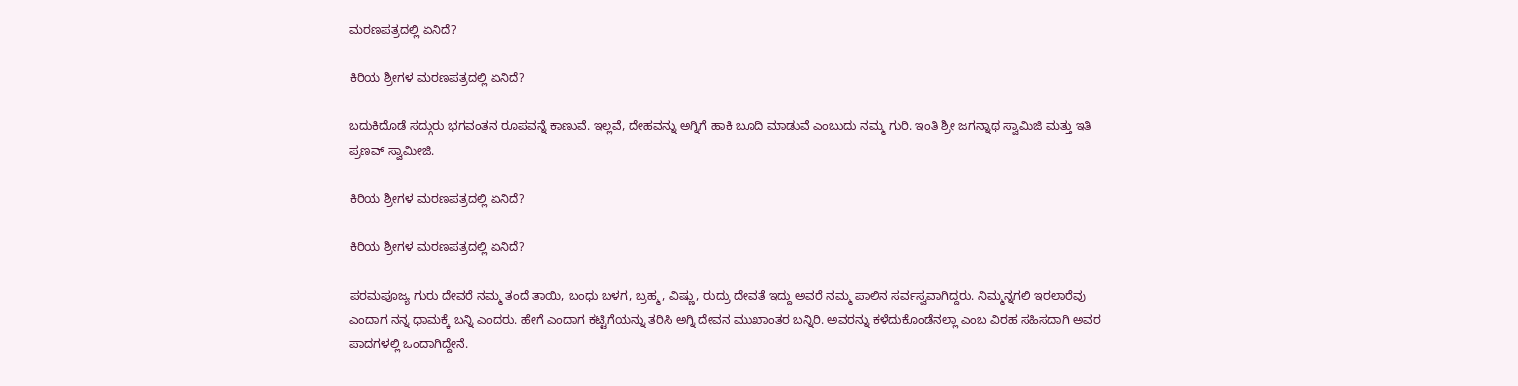ಮರಣಪತ್ರದಲ್ಲಿ ಏನಿದೆ?

ಕಿರಿಯ ಶ್ರೀಗಳ ಮರಣಪತ್ರದಲ್ಲಿ ಏನಿದೆ?

ಬದುಕಿದೊಡೆ ಸದ್ಗುರು ಭಗವಂತನ ರೂಪವನ್ನೆ ಕಾಣುವೆ. ಇಲ್ಲವೆ, ದೇಹವನ್ನು ಅಗ್ನಿಗೆ ಹಾಕಿ ಬೂದಿ ಮಾಡುವೆ ಎಂಬುದು ನಮ್ಮ ಗುರಿ. ಇಂತಿ ಶ್ರೀ ಜಗನ್ನಾಥ ಸ್ವಾಮಿಜಿ ಮತ್ತು ಇತಿ ಪ್ರಣವ್ ಸ್ವಾಮೀಜಿ.

ಕಿರಿಯ ಶ್ರೀಗಳ ಮರಣಪತ್ರದಲ್ಲಿ ಏನಿದೆ?

ಕಿರಿಯ ಶ್ರೀಗಳ ಮರಣಪತ್ರದಲ್ಲಿ ಏನಿದೆ?

ಪರಮಪೂಜ್ಯ ಗುರು ದೇವರೆ ನಮ್ಮ ತಂದೆ ತಾಯಿ, ಬಂಧು ಬಳಗ, ಬ್ರಹ್ಮ, ವಿಷ್ಣು, ರುದ್ರು ದೇವತೆ ಇದ್ದು ಅವರೆ ನಮ್ಮ ಪಾಲಿನ ಸರ್ವಸ್ವವಾಗಿದ್ದರು. ನಿಮ್ಮನ್ನಗಲಿ ಇರಲಾರೆವು ಎಂದಾಗ ನನ್ನ ಧಾಮಕ್ಕೆ ಬನ್ನಿ ಎಂದರು. ಹೇಗೆ ಎಂದಾಗ ಕಟ್ಟಿಗೆಯನ್ನು ತರಿಸಿ ಅಗ್ನಿ ದೇವನ ಮುಖಾಂತರ ಬನ್ನಿರಿ. ಅವರನ್ನು ಕಳೆದುಕೊಂಡೆನಲ್ಲಾ ಎಂಬ ವಿರಹ ಸಹಿಸದಾಗಿ ಅವರ ಪಾದಗಳಲ್ಲಿ ಒಂದಾಗಿದ್ದೇನೆ.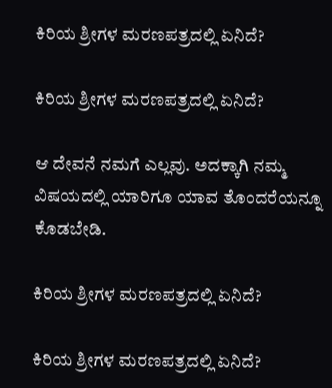ಕಿರಿಯ ಶ್ರೀಗಳ ಮರಣಪತ್ರದಲ್ಲಿ ಏನಿದೆ?

ಕಿರಿಯ ಶ್ರೀಗಳ ಮರಣಪತ್ರದಲ್ಲಿ ಏನಿದೆ?

ಆ ದೇವನೆ ನಮಗೆ ಎಲ್ಲವು. ಅದಕ್ಕಾಗಿ ನಮ್ಮ ವಿಷಯದಲ್ಲಿ ಯಾರಿಗೂ ಯಾವ ತೊಂದರೆಯನ್ನೂ ಕೊಡಬೇಡಿ.

ಕಿರಿಯ ಶ್ರೀಗಳ ಮರಣಪತ್ರದಲ್ಲಿ ಏನಿದೆ?

ಕಿರಿಯ ಶ್ರೀಗಳ ಮರಣಪತ್ರದಲ್ಲಿ ಏನಿದೆ?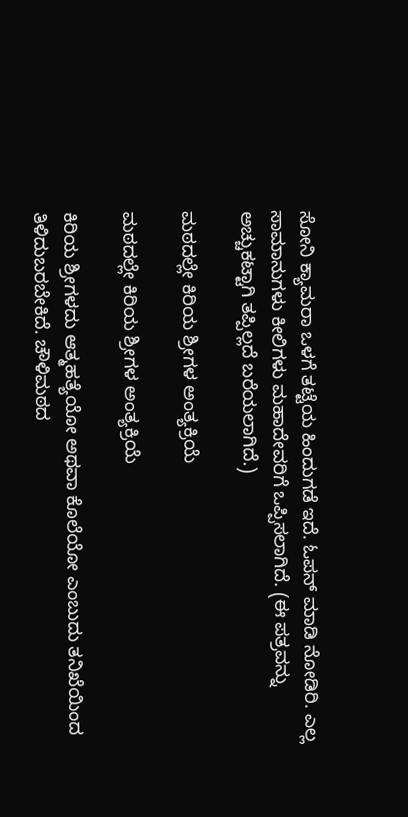ಸೋನಿ ಕ್ಯಾಮರಾ ಒಳಗೆ ತಟ್ಟೆಯ ಹಿಂದುಗಡೆ ಇದೆ. ಓಪನ್ ಮಾಡಿ ನೋಡಿರಿ. ಎಲ್ಲ ಸಾಮಾನುಗಳು ಕೀಲಿಗಳು ಮಹಾದೇವರಿಗೆ ಒಪ್ಪಿಸಲಾಗಿದೆ. (ಈ ಪತ್ರವನ್ನು ಅಚ್ಚುಕಟ್ಟಾಗಿ ತಪ್ಪಿಲ್ಲದೆ ಬರೆಯಲಾಗಿದೆ.)

ಮಠದಲ್ಲೇ ಕಿರಿಯ ಶ್ರೀಗಳ ಅಂತ್ಯಕ್ರಿಯೆ

ಮಠದಲ್ಲೇ ಕಿರಿಯ ಶ್ರೀಗಳ ಅಂತ್ಯಕ್ರಿಯೆ

ಕಿರಿಯ ಶ್ರೀಗಳದು ಆತ್ಮಹತ್ಯೆಯೋ ಅಥವಾ ಕೊಲೆಯೋ ಎಂಬುದು ತನಿಖೆಯಿಂದ ತಿಳಿದುಬರಬೇಕಿದೆ. ಚೌಳಿಮಠದ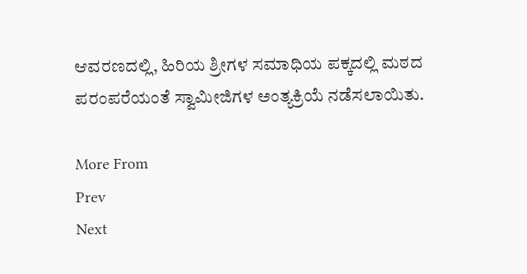ಆವರಣದಲ್ಲಿ, ಹಿರಿಯ ಶ್ರೀಗಳ ಸಮಾಧಿಯ ಪಕ್ಕದಲ್ಲಿ ಮಠದ ಪರಂಪರೆಯಂತೆ ಸ್ವಾಮೀಜಿಗಳ ಅಂತ್ಯಕ್ರಿಯೆ ನಡೆಸಲಾಯಿತು.

More From
Prev
Next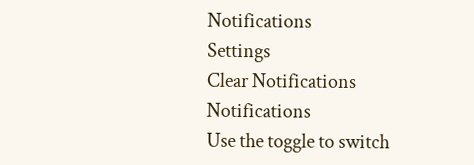Notifications
Settings
Clear Notifications
Notifications
Use the toggle to switch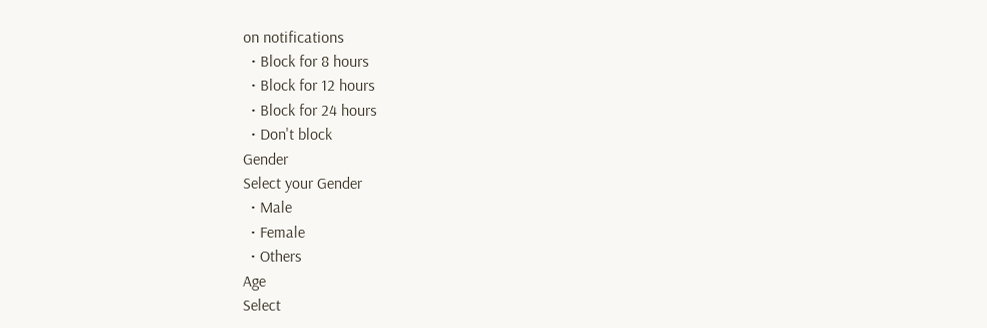on notifications
  • Block for 8 hours
  • Block for 12 hours
  • Block for 24 hours
  • Don't block
Gender
Select your Gender
  • Male
  • Female
  • Others
Age
Select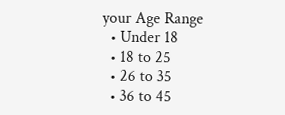your Age Range
  • Under 18
  • 18 to 25
  • 26 to 35
  • 36 to 45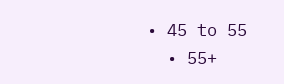• 45 to 55
  • 55+